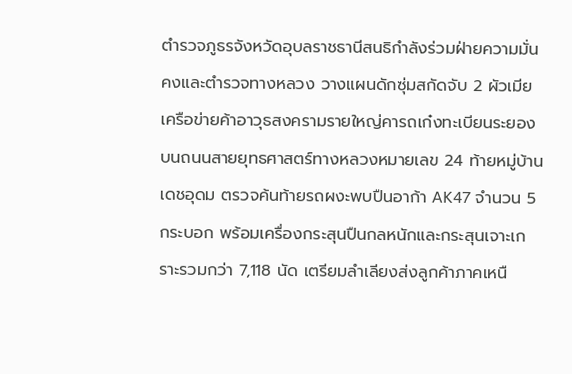ตํารวจภูธรจังหวัดอุบลราชธานีสนธิกําลังร่วมฝ่ายความมั่นคงและตํารวจทางหลวง วางแผนดักซุ่มสกัดจับ 2 ผัวเมียเครือข่ายค้าอาวุธสงครามรายใหญ่คารถเก๋งทะเบียนระยอง บนถนนสายยุทธศาสตร์ทางหลวงหมายเลข 24 ท้ายหมู่บ้านเดชอุดม ตรวจค้นท้ายรถผงะพบปืนอาก้า AK47 จํานวน 5 กระบอก พร้อมเครื่องกระสุนปืนกลหนักและกระสุนเจาะเกราะรวมกว่า 7,118 นัด เตรียมลําเลียงส่งลูกค้าภาคเหนื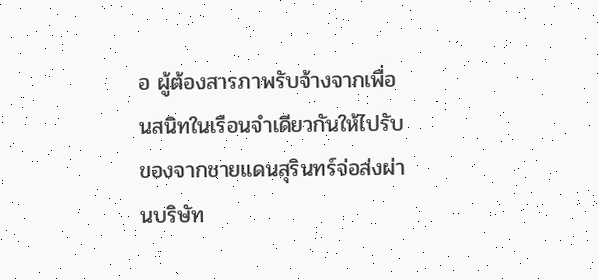อ ผู้ต้องสารภาพรับจ้างจากเพื่อนสนิทในเรือนจําเดียวกันให้ไปรับของจากชายแดนสุรินทร์จ่อส่งผ่านบริษัท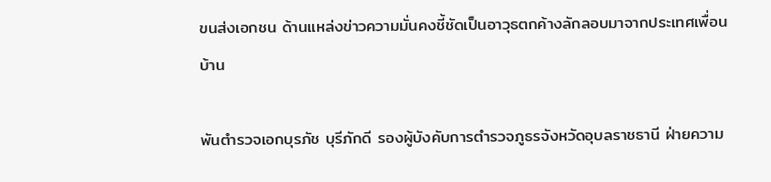ขนส่งเอกชน ด้านแหล่งข่าวความมั่นคงชี้ชัดเป็นอาวุธตกค้างลักลอบมาจากประเทศเพื่อนบ้าน

พันตํารวจเอกบุรภัช บุรีภักดี รองผู้บังคับการตํารวจภูธรจังหวัดอุบลราชธานี ฝ่ายความ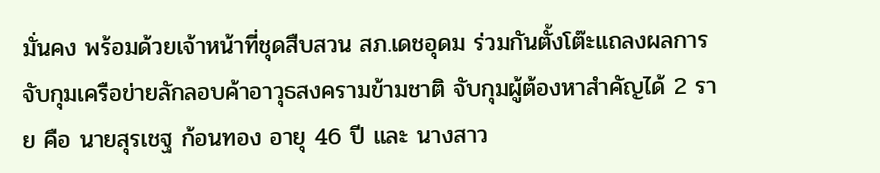มั่นคง พร้อมด้วยเจ้าหน้าที่ชุดสืบสวน สภ.เดชอุดม ร่วมกันตั้งโต๊ะแถลงผลการจับกุมเครือข่ายลักลอบค้าอาวุธสงครามข้ามชาติ จับกุมผู้ต้องหาสําคัญได้ 2 ราย คือ นายสุรเชฐ ก้อนทอง อายุ 46 ปี และ นางสาว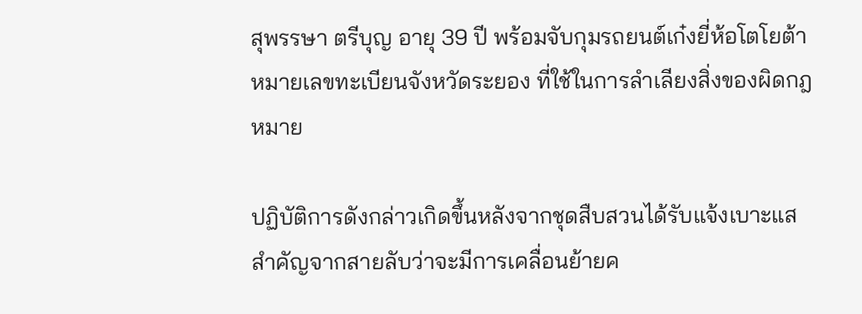สุพรรษา ตรีบุญ อายุ 39 ปี พร้อมจับกุมรถยนต์เก๋งยี่ห้อโตโยต้า หมายเลขทะเบียนจังหวัดระยอง ที่ใช้ในการลําเลียงสิ่งของผิดกฎหมาย

ปฏิบัติการดังกล่าวเกิดขึ้นหลังจากชุดสืบสวนได้รับแจ้งเบาะแสสําคัญจากสายลับว่าจะมีการเคลื่อนย้ายค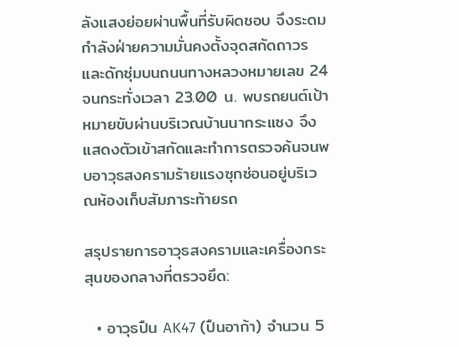ลังแสงย่อยผ่านพื้นที่รับผิดชอบ จึงระดมกําลังฝ่ายความมั่นคงตั้งจุดสกัดถาวรและดักซุ่มบนถนนทางหลวงหมายเลข 24 จนกระทั่งเวลา 23.00 น. พบรถยนต์เป้าหมายขับผ่านบริเวณบ้านนากระแซง จึงแสดงตัวเข้าสกัดและทําการตรวจค้นจนพบอาวุธสงครามร้ายแรงซุกซ่อนอยู่บริเวณห้องเก็บสัมภาระท้ายรถ

สรุปรายการอาวุธสงครามและเครื่องกระสุนของกลางที่ตรวจยึด:

  • อาวุธปืน AK47 (ปืนอาก้า) จํานวน 5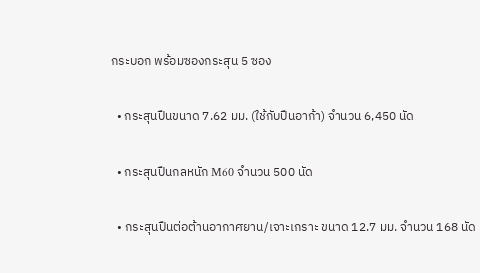กระบอก พร้อมซองกระสุน 5 ซอง

  • กระสุนปืนขนาด 7.62 มม. (ใช้กับปืนอาก้า) จํานวน 6,450 นัด

  • กระสุนปืนกลหนัก M60 จํานวน 500 นัด

  • กระสุนปืนต่อต้านอากาศยาน/เจาะเกราะ ขนาด 12.7 มม. จํานวน 168 นัด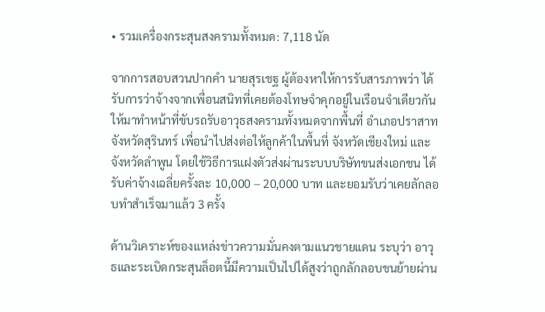• รวมเครื่องกระสุนสงครามทั้งหมด: 7,118 นัด

จากการสอบสวนปากคํา นายสุรเชฐ ผู้ต้องหาให้การรับสารภาพว่า ได้รับการว่าจ้างจากเพื่อนสนิทที่เคยต้องโทษจําคุกอยู่ในเรือนจําเดียวกัน ให้มาทําหน้าที่ขับรถรับอาวุธสงครามทั้งหมดจากพื้นที่ อําเภอปราสาท จังหวัดสุรินทร์ เพื่อนําไปส่งต่อให้ลูกค้าในพื้นที่ จังหวัดเชียงใหม่ และ จังหวัดลําพูน โดยใช้วิธีการแฝงตัวส่งผ่านระบบบริษัทขนส่งเอกชน ได้รับค่าจ้างเฉลี่ยครั้งละ 10,000 – 20,000 บาท และยอมรับว่าเคยลักลอบทําสําเร็จมาแล้ว 3 ครั้ง

ด้านวิเคราะห์ของแหล่งข่าวความมั่นคงตามแนวชายแดน ระบุว่า อาวุธและระเบิดกระสุนล็อตนี้มีความเป็นไปได้สูงว่าถูกลักลอบขนย้ายผ่าน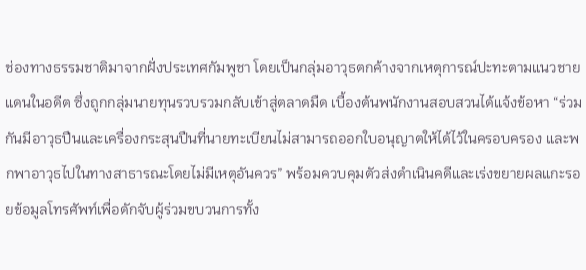ช่องทางธรรมชาติมาจากฝั่งประเทศกัมพูชา โดยเป็นกลุ่มอาวุธตกค้างจากเหตุการณ์ปะทะตามแนวชายแดนในอดีต ซึ่งถูกกลุ่มนายทุนรวบรวมกลับเข้าสู่ตลาดมืด เบื้องต้นพนักงานสอบสวนได้แจ้งข้อหา “ร่วมกันมีอาวุธปืนและเครื่องกระสุนปืนที่นายทะเบียนไม่สามารถออกใบอนุญาตให้ได้ไว้ในครอบครอง และพกพาอาวุธไปในทางสาธารณะโดยไม่มีเหตุอันควร” พร้อมควบคุมตัวส่งดําเนินคดีและเร่งขยายผลแกะรอยข้อมูลโทรศัพท์เพื่อดักจับผู้ร่วมขบวนการทั้ง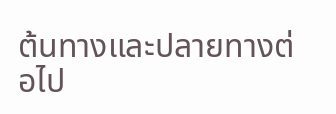ต้นทางและปลายทางต่อไป